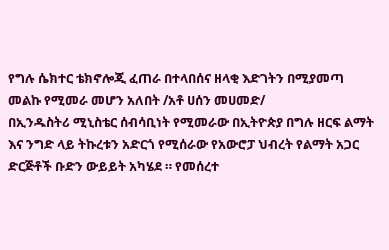የግሉ ሴክተር ቴክኖሎጂ ፈጠራ በተላበሰና ዘላቂ እድገትን በሚያመጣ መልኩ የሚመራ መሆን አለበት /አቶ ሀሰን መሀመድ/
በኢንዱስትሪ ሚኒስቴር ሰብሳቢነት የሚመራው በኢትዮጵያ በግሉ ዘርፍ ልማት እና ንግድ ላይ ትኩረቱን አድርጎ የሚሰራው የአውሮፓ ህብረት የልማት አጋር ድርጅቶች ቡድን ውይይት አካሄደ ። የመሰረተ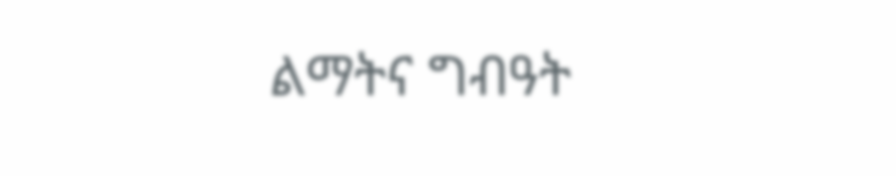ልማትና ግብዓት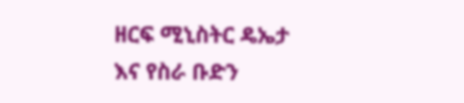ዘርፍ ሚኒስትር ዴኤታ እና የስራ ቡድን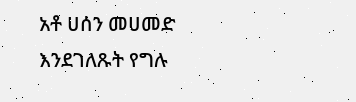አቶ ሀሰን መሀመድ እንደገለጹት የግሉ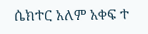ሴክተር አለም አቀፍ ተ